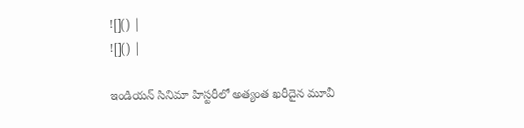![]() |
![]() |

ఇండియన్ సినిమా హిస్టరీలో అత్యంత ఖరీదైన మూవీ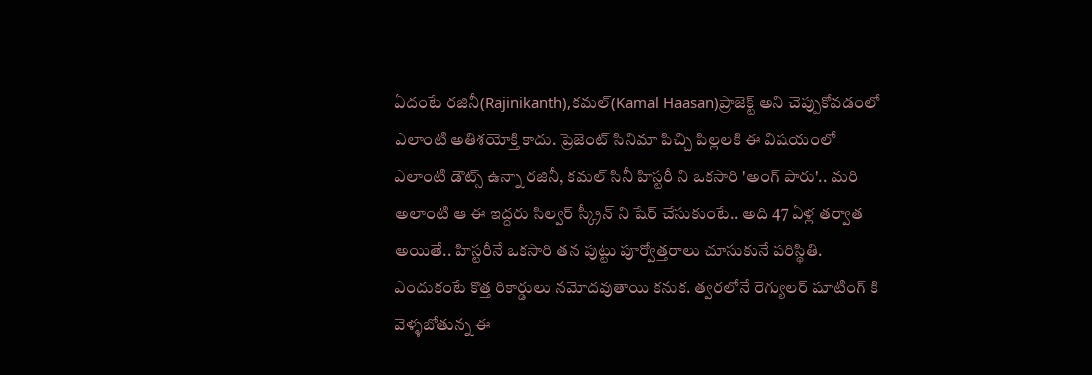ఏదంటే రజినీ(Rajinikanth),కమల్(Kamal Haasan)ప్రాజెక్ట్ అని చెప్పుకోవడంలో ఎలాంటి అతిశయోక్తి కాదు. ప్రెజెంట్ సినిమా పిచ్చి పిల్లలకి ఈ విషయంలో ఎలాంటి డౌట్స్ ఉన్నా రజినీ, కమల్ సినీ హిస్టరీ ని ఒకసారి 'అంగ్ పారు'.. మరి అలాంటి ఆ ఈ ఇద్దరు సిల్వర్ స్క్రీన్ ని షేర్ చేసుకుంటే.. అది 47 ఏళ్ల తర్వాత అయితే.. హిస్టరీనే ఒకసారి తన పుట్టు పూర్వోత్తరాలు చూసుకునే పరిస్థితి. ఎందుకంటే కొత్త రికార్డులు నమోదవుతాయి కనుక. త్వరలోనే రెగ్యులర్ షూటింగ్ కి వెళ్ళబోతున్న ఈ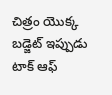చిత్రం యొక్క బడ్జెట్ ఇప్పుడు టాక్ ఆఫ్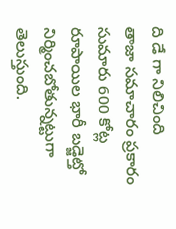ది డే గా నిలిచింది
తాజా సమాచారం ప్రకారం సుమారు 600 కోట్ల రూపాయిల భారీ బడ్జెట్తో నిర్మించబోతున్నట్టుగా తెలుస్తుంది.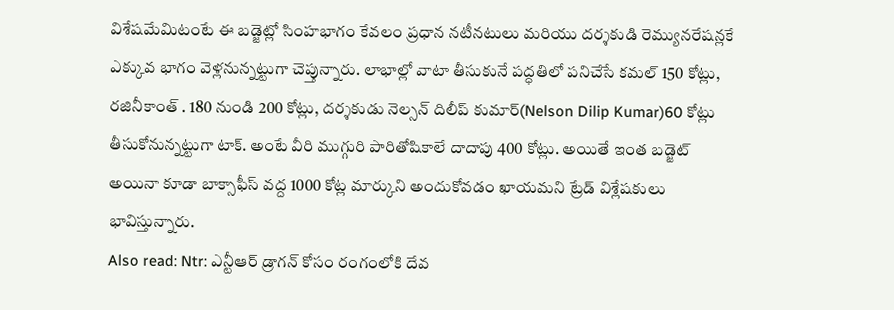విశేషమేమిటంటే ఈ బడ్జెట్లో సింహభాగం కేవలం ప్రధాన నటీనటులు మరియు దర్శకుడి రెమ్యునరేషన్లకే ఎక్కువ భాగం వెళ్లనున్నట్టుగా చెప్తున్నారు. లాభాల్లో వాటా తీసుకునే పద్ధతిలో పనిచేసే కమల్ 150 కోట్లు, రజినీకాంత్ . 180 నుండి 200 కోట్లు, దర్శకుడు నెల్సన్ దిలీప్ కుమార్(Nelson Dilip Kumar)60 కోట్లు తీసుకోనున్నట్టుగా టాక్. అంటే వీరి ముగ్గురి పారితోషికాలే దాదాపు 400 కోట్లు. అయితే ఇంత బడ్జెట్ అయినా కూడా బాక్సాఫీస్ వద్ద 1000 కోట్ల మార్కుని అందుకోవడం ఖాయమని ట్రేడ్ విశ్లేషకులు భావిస్తున్నారు.
Also read: Ntr: ఎన్టీఆర్ డ్రాగన్ కోసం రంగంలోకి దేవ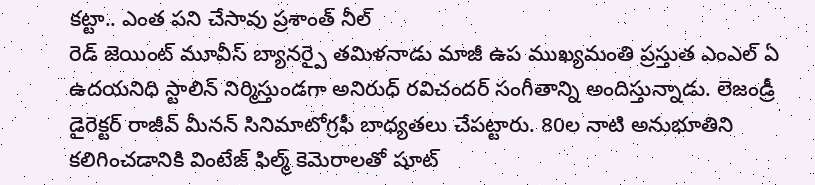కట్టా.. ఎంత పని చేసావు ప్రశాంత్ నీల్
రెడ్ జెయింట్ మూవీస్ బ్యానర్పై తమిళనాడు మాజీ ఉప ముఖ్యమంతి ప్రస్తుత ఎంఎల్ ఏ ఉదయనిధి స్టాలిన్ నిర్మిస్తుండగా అనిరుధ్ రవిచందర్ సంగీతాన్ని అందిస్తున్నాడు. లెజండ్రీ డైరెక్టర్ రాజీవ్ మీనన్ సినిమాటోగ్రఫీ బాధ్యతలు చేపట్టారు. 80ల నాటి అనుభూతిని కలిగించడానికి వింటేజ్ ఫిల్మ్ కెమెరాలతో షూట్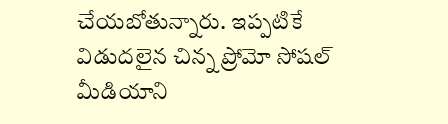చేయబోతున్నారు. ఇప్పటికే విడుదలైన చిన్న ప్రోమో సోషల్ మీడియాని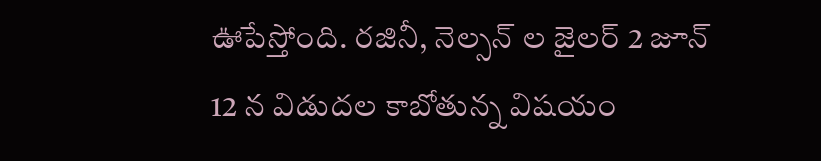ఊపేస్తోంది. రజినీ, నెల్సన్ ల జైలర్ 2 జూన్ 12 న విడుదల కాబోతున్న విషయం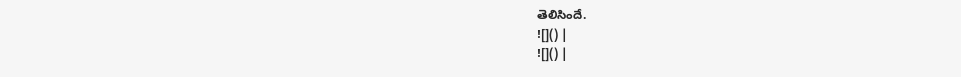తెలిసిందే.
![]() |
![]() |